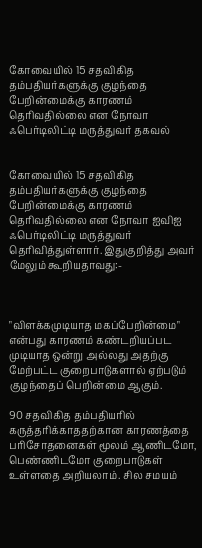கோவையில் 15 சதவிகித தம்பதியர்களுக்கு குழந்தை பேறின்மைக்கு காரணம் தெரிவதில்லை என நோவா ஃபெர்டிலிட்டி மருத்துவர் தகவல்


கோவையில் 15 சதவிகித தம்பதியர்களுக்கு குழந்தை பேறின்மைக்கு காரணம் தெரிவதில்லை என நோவா ஐவிஐ ஃபெர்டிலிட்டி மருத்துவர் தெரிவித்துள்ளார். இதுகுறித்து அவர் மேலும் கூறியதாவது:-



"விளக்கமுடியாத மகப்பேறின்மை" என்பது காரணம் கண்டறியப்பட முடியாத ஒன்று அல்லது அதற்கு மேற்பட்ட குறைபாடுகளால் ஏற்படும் குழந்தைப் பெறின்மை ஆகும்.

90 சதவிகித தம்பதியரில் கருத்தரிக்காததற்கான காரணத்தை பரிசோதனைகள் மூலம் ஆணிடமோ, பெண்ணிடமோ குறைபாடுகள் உள்ளதை அறியலாம். சில சமயம்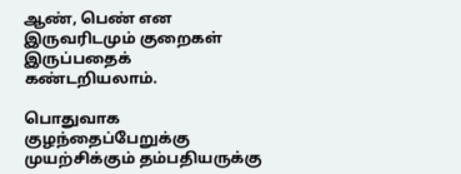ஆண், பெண் என இருவரிடமும் குறைகள் இருப்பதைக் கண்டறியலாம்.

பொதுவாக குழந்தைப்பேறுக்கு முயற்சிக்கும் தம்பதியருக்கு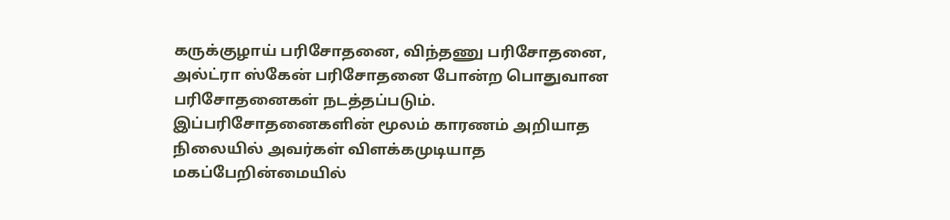கருக்குழாய் பரிசோதனை, விந்தணு பரிசோதனை, அல்ட்ரா ஸ்கேன் பரிசோதனை போன்ற பொதுவான பரிசோதனைகள் நடத்தப்படும். இப்பரிசோதனைகளின் மூலம் காரணம் அறியாத நிலையில் அவர்கள் விளக்கமுடியாத மகப்பேறின்மையில்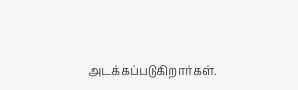அடக்கப்படுகிறார்கள்.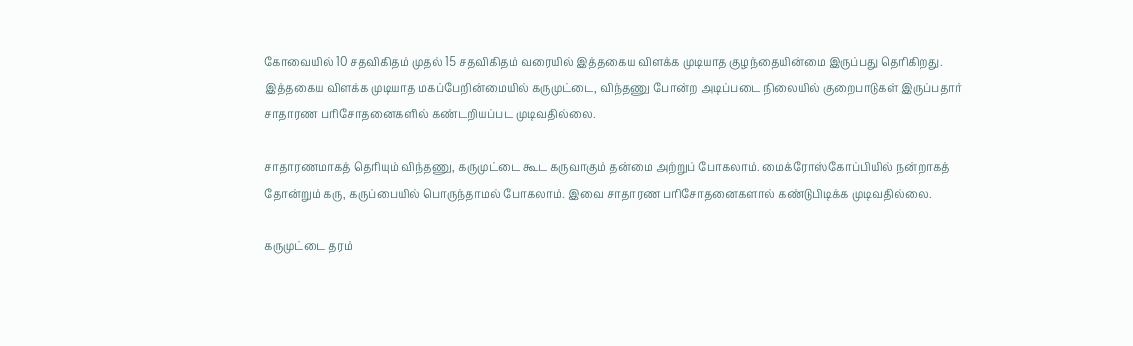கோவையில் 10 சதவிகிதம் முதல் 15 சதவிகிதம் வரையில் இத்தகைய விளக்க முடியாத குழந்தையின்மை இருப்பது தெரிகிறது. இத்தகைய விளக்க முடியாத மகப்பேறின்மையில் கருமுட்டை, விந்தணு போன்ற அடிப்படை நிலையில் குறைபாடுகள் இருப்பதார் சாதாரண பரிசோதனைகளில் கண்டறியப்பட முடிவதில்லை.

சாதாரணமாகத் தெரியும் விந்தணு, கருமுட்டை கூட கருவாகும் தன்மை அற்றுப் போகலாம். மைக்ரோஸ்கோப்பியில் நன்றாகத் தோன்றும் கரு, கருப்பையில் பொருந்தாமல் போகலாம். இவை சாதாரண பரிசோதனைகளால் கண்டுபிடிக்க முடிவதில்லை.

கருமுட்டை தரம்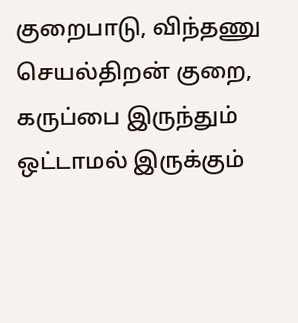குறைபாடு, விந்தணு செயல்திறன் குறை, கருப்பை இருந்தும் ஒட்டாமல் இருக்கும்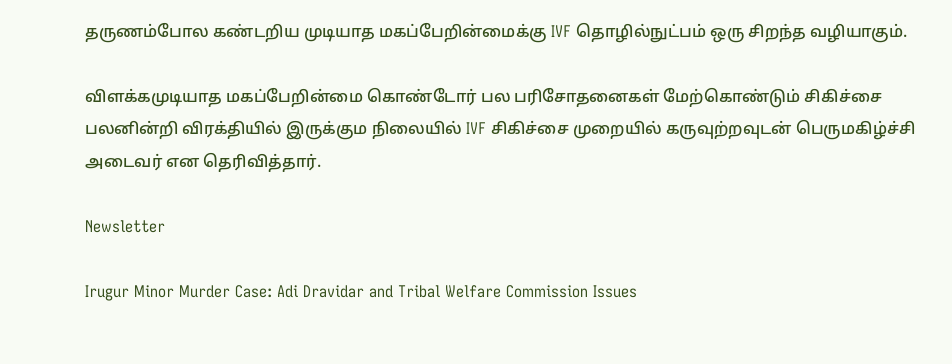தருணம்போல கண்டறிய முடியாத மகப்பேறின்மைக்கு IVF தொழில்நுட்பம் ஒரு சிறந்த வழியாகும்.

விளக்கமுடியாத மகப்பேறின்மை கொண்டோர் பல பரிசோதனைகள் மேற்கொண்டும் சிகிச்சை பலனின்றி விரக்தியில் இருக்கும நிலையில் IVF சிகிச்சை முறையில் கருவுற்றவுடன் பெருமகிழ்ச்சி அடைவர் என தெரிவித்தார்.

Newsletter

Irugur Minor Murder Case: Adi Dravidar and Tribal Welfare Commission Issues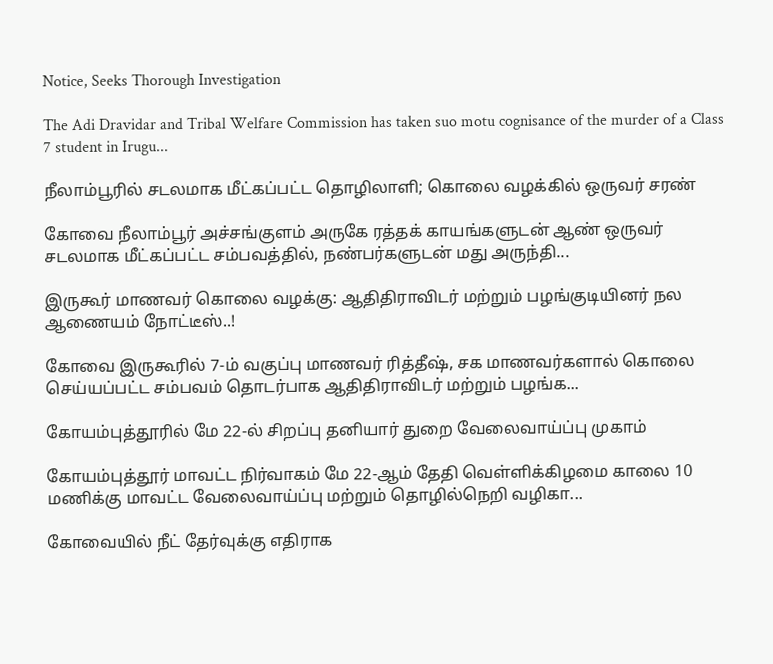Notice, Seeks Thorough Investigation

The Adi Dravidar and Tribal Welfare Commission has taken suo motu cognisance of the murder of a Class 7 student in Irugu...

நீலாம்பூரில் சடலமாக மீட்கப்பட்ட தொழிலாளி; கொலை வழக்கில் ஒருவர் சரண்

கோவை நீலாம்பூர் அச்சங்குளம் அருகே ரத்தக் காயங்களுடன் ஆண் ஒருவர் சடலமாக மீட்கப்பட்ட சம்பவத்தில், நண்பர்களுடன் மது அருந்தி...

இருகூர் மாணவர் கொலை வழக்கு: ஆதிதிராவிடர் மற்றும் பழங்குடியினர் நல ஆணையம் நோட்டீஸ்..!

கோவை இருகூரில் 7-ம் வகுப்பு மாணவர் ரித்தீஷ், சக மாணவர்களால் கொலை செய்யப்பட்ட சம்பவம் தொடர்பாக ஆதிதிராவிடர் மற்றும் பழங்க...

கோயம்புத்தூரில் மே 22-ல் சிறப்பு தனியார் துறை வேலைவாய்ப்பு முகாம்

கோயம்புத்தூர் மாவட்ட நிர்வாகம் மே 22-ஆம் தேதி வெள்ளிக்கிழமை காலை 10 மணிக்கு மாவட்ட வேலைவாய்ப்பு மற்றும் தொழில்நெறி வழிகா...

கோவையில் நீட் தேர்வுக்கு எதிராக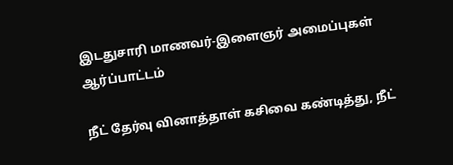இடதுசாரி மாணவர்-இளைஞர் அமைப்புகள் ஆர்ப்பாட்டம்

நீட் தேர்வு வினாத்தாள் கசிவை கண்டித்து, நீட்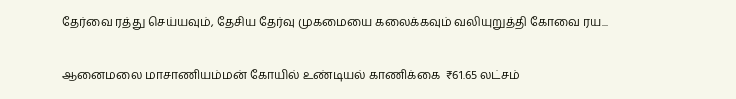தேர்வை ரத்து செய்யவும், தேசிய தேர்வு முகமையை கலைக்கவும் வலியுறுத்தி கோவை ரய...

ஆனைமலை மாசாணியம்மன் கோயில் உண்டியல் காணிக்கை  ₹61.65 லட்சம்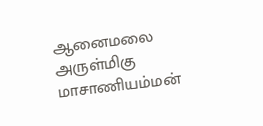ஆனைமலை அருள்மிகு மாசாணியம்மன்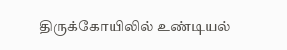திருக்கோயிலில் உண்டியல்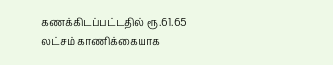கணக்கிடப்பட்டதில் ரூ.61.65 லட்சம் காணிக்கையாக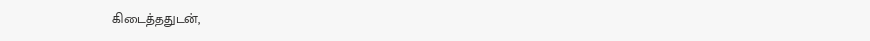கிடைத்ததுடன்,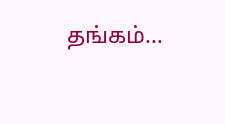தங்கம்...